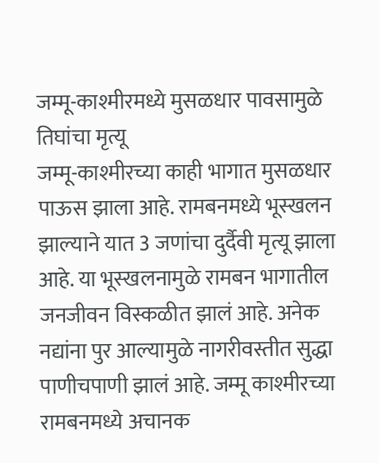जम्मू-काश्मीरमध्ये मुसळधार पावसामुळे तिघांचा मृत्यू
जम्मू-काश्मीरच्या काही भागात मुसळधार पाऊस झाला आहे. रामबनमध्ये भूस्खलन झाल्याने यात 3 जणांचा दुर्दैवी मृत्यू झाला आहे. या भूस्खलनामुळे रामबन भागातील जनजीवन विस्कळीत झालं आहे. अनेक नद्यांना पुर आल्यामुळे नागरीवस्तीत सुद्धा पाणीचपाणी झालं आहे. जम्मू काश्मीरच्या रामबनमध्ये अचानक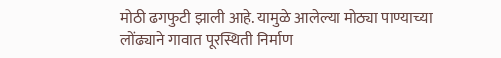मोठी ढगफुटी झाली आहे. यामुळे आलेल्या मोठ्या पाण्याच्या लोंढ्याने गावात पूरस्थिती निर्माण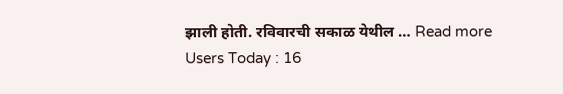झाली होती. रविवारची सकाळ येथील … Read more
Users Today : 16